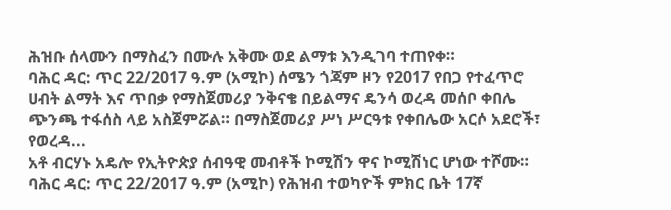ሕዝቡ ሰላሙን በማስፈን በሙሉ አቅሙ ወደ ልማቱ እንዲገባ ተጠየቀ።
ባሕር ዳር: ጥር 22/2017 ዓ.ም (አሚኮ) ሰሜን ጎጃም ዞን የ2017 የበጋ የተፈጥሮ ሀብት ልማት እና ጥበቃ የማስጀመሪያ ንቅናቄ በይልማና ዴንሳ ወረዳ መሰቦ ቀበሌ ጭንጫ ተፋሰስ ላይ አስጀምሯል። በማስጀመሪያ ሥነ ሥርዓቱ የቀበሌው አርሶ አደሮች፣ የወረዳ...
አቶ ብርሃኑ አዴሎ የኢትዮጵያ ሰብዓዊ መብቶች ኮሚሽን ዋና ኮሚሽነር ሆነው ተሾሙ።
ባሕር ዳር: ጥር 22/2017 ዓ.ም (አሚኮ) የሕዝብ ተወካዮች ምክር ቤት 17ኛ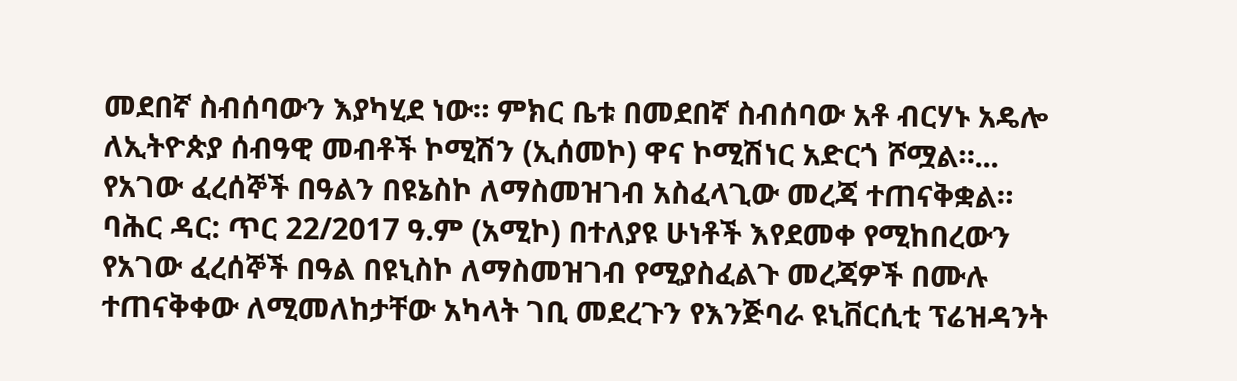መደበኛ ስብሰባውን እያካሂደ ነው። ምክር ቤቱ በመደበኛ ስብሰባው አቶ ብርሃኑ አዴሎ ለኢትዮጵያ ሰብዓዊ መብቶች ኮሚሽን (ኢሰመኮ) ዋና ኮሚሽነር አድርጎ ሾሟል።...
የአገው ፈረሰኞች በዓልን በዩኔስኮ ለማስመዝገብ አስፈላጊው መረጃ ተጠናቅቋል።
ባሕር ዳር: ጥር 22/2017 ዓ.ም (አሚኮ) በተለያዩ ሁነቶች እየደመቀ የሚከበረውን የአገው ፈረሰኞች በዓል በዩኒስኮ ለማስመዝገብ የሚያስፈልጉ መረጃዎች በሙሉ ተጠናቅቀው ለሚመለከታቸው አካላት ገቢ መደረጉን የእንጅባራ ዩኒቨርሲቲ ፕሬዝዳንት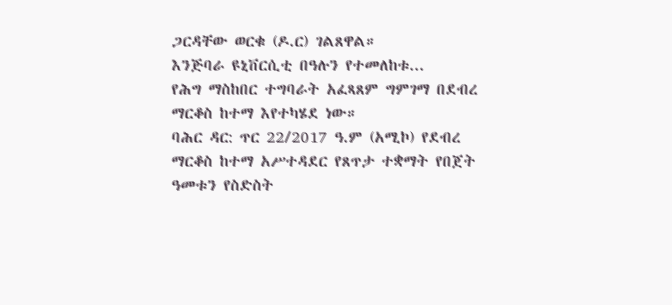ጋርዳቸው ወርቁ (ዶ.ር) ገልጸዋል።
እንጅባራ ዩኒቨርሲቲ በዓሉን የተመለከቱ...
የሕግ ማስከበር ተግባራት አፈጻጸም ግምገማ በደብረ ማርቆስ ከተማ እየተካሄደ ነው።
ባሕር ዳር: ጥር 22/2017 ዓ.ም (አሚኮ) የደብረ ማርቆስ ከተማ አሥተዳደር የጸጥታ ተቋማት የበጀት ዓመቱን የስድስት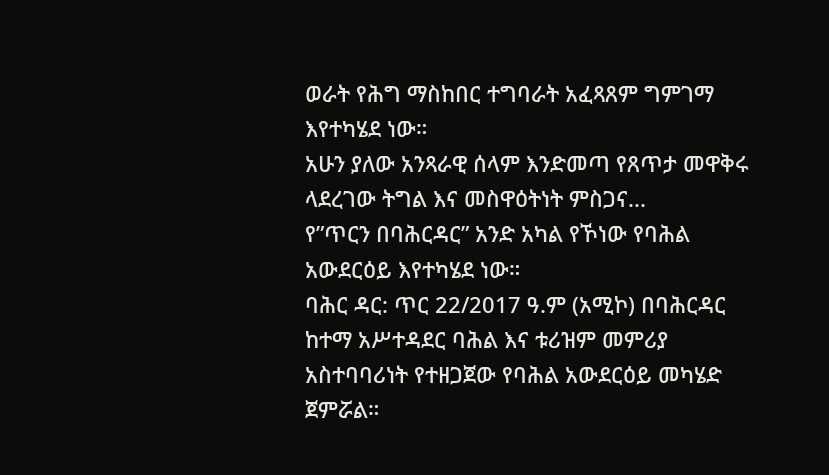ወራት የሕግ ማስከበር ተግባራት አፈጻጸም ግምገማ እየተካሄደ ነው።
አሁን ያለው አንጻራዊ ሰላም እንድመጣ የጸጥታ መዋቅሩ ላደረገው ትግል እና መስዋዕትነት ምስጋና...
የ”ጥርን በባሕርዳር” አንድ አካል የኾነው የባሕል አውደርዕይ እየተካሄደ ነው።
ባሕር ዳር: ጥር 22/2017 ዓ.ም (አሚኮ) በባሕርዳር ከተማ አሥተዳደር ባሕል እና ቱሪዝም መምሪያ አስተባባሪነት የተዘጋጀው የባሕል አውደርዕይ መካሄድ ጀምሯል።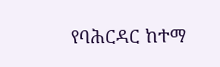የባሕርዳር ከተማ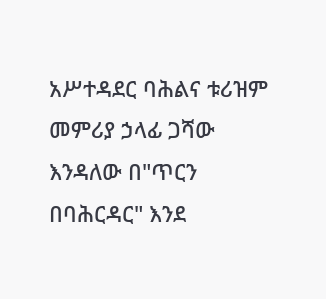አሥተዳደር ባሕልና ቱሪዝም መምሪያ ኃላፊ ጋሻው እንዳለው በ"ጥርን በባሕርዳር" እንደ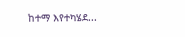ከተማ እየተካሄደ...